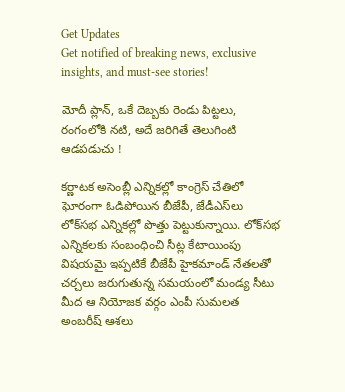Get Updates
Get notified of breaking news, exclusive insights, and must-see stories!

మోదీ ప్లాన్, ఒకే దెబ్బకు రెండు పిట్టలు, రంగంలోకి నటి, అదే జరిగితే తెలుగింటి ఆడపడుచు !

కర్ణాటక అసెంబ్లీ ఎన్నికల్లో కాంగ్రెస్ చేతిలో ఘోరంగా ఓడిపోయిన బీజేపీ, జేడీఎస్‌లు లోక్‌సభ ఎన్నికల్లో పొత్తు పెట్టుకున్నాయి. లోక్‌సభ ఎన్నికలకు సంబంధించి సీట్ల కేటాయింపు విషయమై ఇప్పటికే బీజేపీ హైకమాండ్ నేతలతో చర్చలు జరుగుతున్న సమయంలో మండ్య సీటు మీద ఆ నియోజక వర్గం ఎంపీ సుమలత అంబరీష్ ఆశలు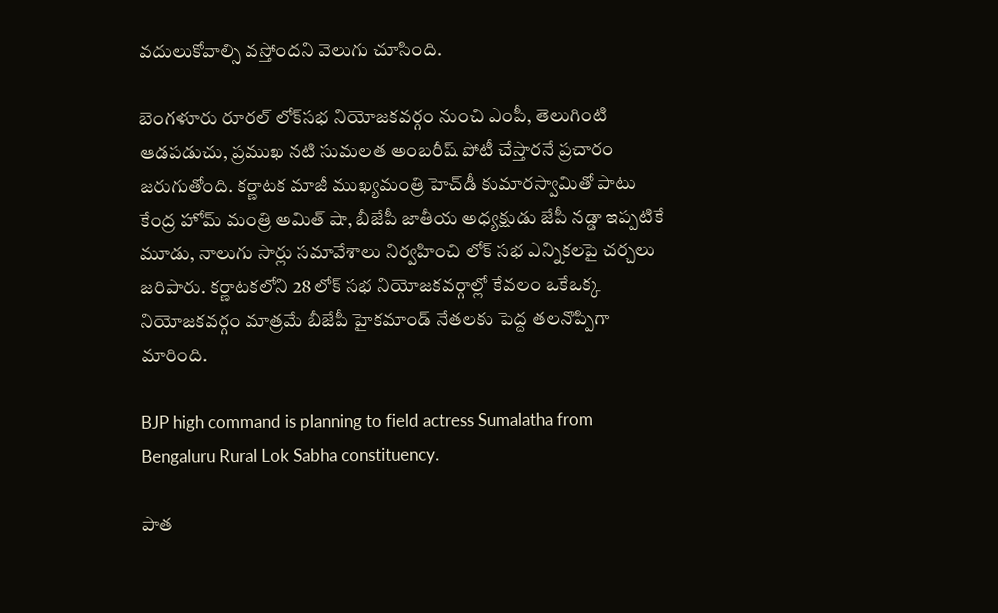వదులుకోవాల్సి వస్తోందని వెలుగు చూసింది.

బెంగళూరు రూరల్ లోక్‌సభ నియోజకవర్గం నుంచి ఎంపీ, తెలుగింటి ఆడపడుచు, ప్రముఖ నటి సుమలత అంబరీష్ పోటీ చేస్తారనే ప్రచారం జరుగుతోంది. కర్ణాటక మాజీ ముఖ్యమంత్రి హెచ్‌డీ కుమారస్వామితో పాటు కేంద్ర హోమ్ మంత్రి అమిత్ షా, బీజేపీ జాతీయ అధ్యక్షుడు జేపీ నడ్డా ఇప్పటికే మూడు, నాలుగు సార్లు సమావేశాలు నిర్వహించి లోక్ సభ ఎన్నికలపై చర్చలు జరిపారు. కర్ణాటకలోని 28 లోక్ సభ నియోజకవర్గాల్లో కేవలం ఒకేఒక్క నియోజకవర్గం మాత్రమే బీజేపీ హైకమాండ్ నేతలకు పెద్ద తలనొప్పిగా మారింది.

BJP high command is planning to field actress Sumalatha from Bengaluru Rural Lok Sabha constituency.

పాత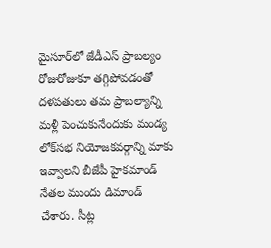మైసూర్‌లో జేడీఎస్‌ ప్రాబల్యం రోజురోజుకూ తగ్గిపోవడంతో దళపతులు తమ ప్రాబల్యాన్ని మళ్లీ పెంచుకునేందుకు మండ్య లోక్‌సభ నియోజకవర్గాన్ని మాకు ఇవ్వాలని బీజేపీ హైకమాండ్ నేతల ముందు డిమాండ్ చేశారు. సీట్ల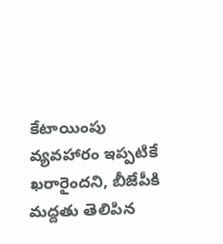కేటాయింపు వ్యవహారం ఇప్పటికే ఖరారైందని, బీజేపీకి మద్దతు తెలిపిన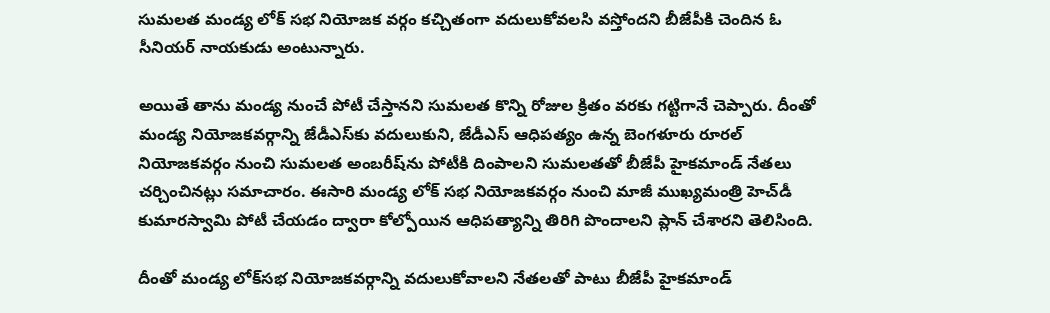సుమలత మండ్య లోక్ సభ నియోజక వర్గం కచ్చితంగా వదులుకోవలసి వస్తోందని బీజేపీకి చెందిన ఓ సీనియర్ నాయకుడు అంటున్నారు.

అయితే తాను మండ్య నుంచే పోటీ చేస్తానని సుమలత కొన్ని రోజుల క్రితం వరకు గట్టిగానే చెప్పారు. దీంతో మండ్య నియోజకవర్గాన్ని జేడీఎస్‌కు వదులుకుని, జేడీఎస్‌ ఆధిపత్యం ఉన్న బెంగళూరు రూరల్‌ నియోజకవర్గం నుంచి సుమలత అంబరీష్‌ను పోటీకి దింపాలని సుమలతతో బీజేపీ హైకమాండ్ నేతలు చర్చించినట్లు సమాచారం. ఈసారి మండ్య లోక్ సభ నియోజకవర్గం నుంచి మాజీ ముఖ్యమంత్రి హెచ్‌డీ కుమారస్వామి పోటీ చేయడం ద్వారా కోల్పోయిన ఆధిపత్యాన్ని తిరిగి పొందాలని ప్లాన్ చేశారని తెలిసింది.

దీంతో మండ్య లోక్‌సభ నియోజకవర్గాన్ని వదులుకోవాలని నేతలతో పాటు బీజేపీ హైకమాండ్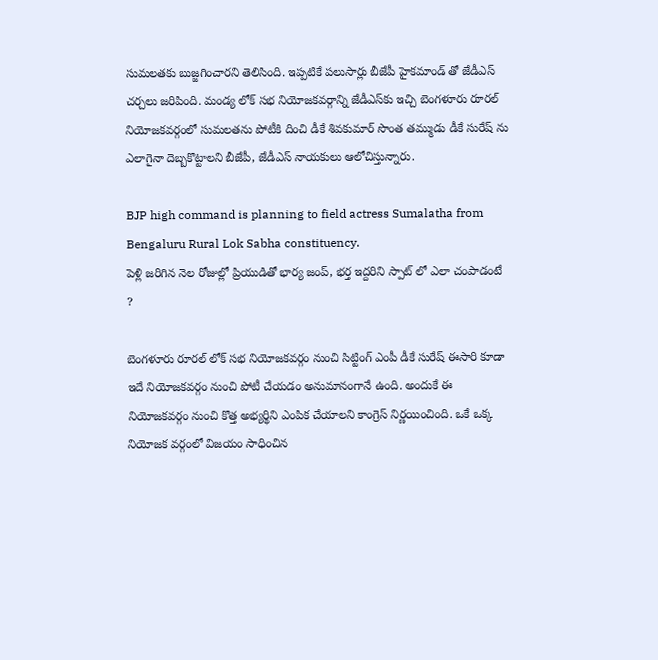సుమలతకు బుజ్జగించారని తెలిసింది. ఇప్పటికే పలుసార్లు బీజేపీ హైకమాండ్ తో జేడీఎస్ చర్చలు జరిపింది. మండ్య లోక్ సభ నియోజకవర్గాన్ని జేడీఎస్‌కు ఇచ్చి బెంగళూరు రూరల్ నియోజకవర్గంలో సుమలతను పోటీకి దించి డీకే శివకుమార్‌ సొంత తమ్ముడు డీకే సురేష్ ను ఎలాగైనా దెబ్బకొట్టాలని బీజేపీ, జేడీఎస్ నాయకులు ఆలోచిస్తున్నారు.

BJP high command is planning to field actress Sumalatha from Bengaluru Rural Lok Sabha constituency.
పెళ్లి జరిగిన నెల రోజుల్లో ప్రియుడితో భార్య జంప్, భర్త ఇద్దరిని స్పాట్ లో ఎలా చంపాడంటే ?

బెంగళూరు రూరల్ లోక్ సభ నియోజకవర్గం నుంచి సిట్టింగ్ ఎంపీ డీకే సురేష్ ఈసారి కూడా ఇదే నియోజకవర్గం నుంచి పోటీ చేయడం అనుమానంగానే ఉంది. అందుకే ఈ నియోజకవర్గం నుంచి కొత్త అభ్యర్థిని ఎంపిక చేయాలని కాంగ్రెస్ నిర్ణయించింది. ఒకే ఒక్క నియోజక వర్గంలో విజయం సాధించిన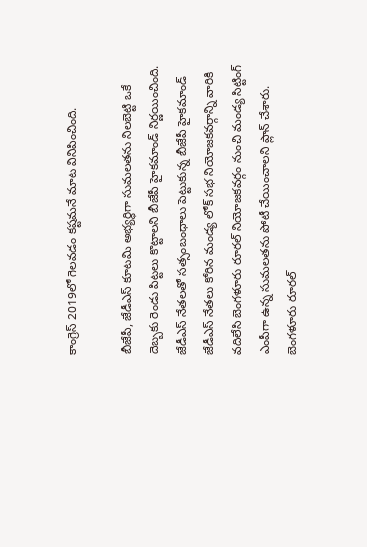కాంగ్రెస్ 2019లో గెలవడం కష్టమనే మాట వినిపించింది.

బీజేపీ, జేడీఎస్ కూటమి అభ్యర్థిగా సుమలతను నిలబెట్టి ఒకే దెబ్బకు రెండు పిట్టలు కొట్టాలని బీజేపీ హైకమాండ్ నిర్ణయించింది. జేడీఎస్ నేతలతో సత్సంబంధాలు పెట్టుకున్న బీజేపీ హైకమాండ్ జేడీఎస్ నేతలు కోరిన మండ్య లోక్ సభ నియోజకవర్గాన్ని వారికి వదిలేసి బెంగళూరు రూరల్ నియోజకవర్గం నుంచి మండ్య సిట్టింగ్ ఎంపీగా ఉన్న సుమలతను పోటీ చేయించాలని ప్లాన్ చేశారు. బెంగళూరు రూరల్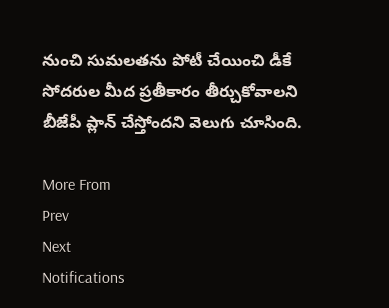నుంచి సుమలతను పోటీ చేయించి డీకే సోదరుల మీద ప్రతీకారం తీర్చుకోవాలని బీజేపీ ప్లాన్ చేస్తోందని వెలుగు చూసింది.

More From
Prev
Next
Notifications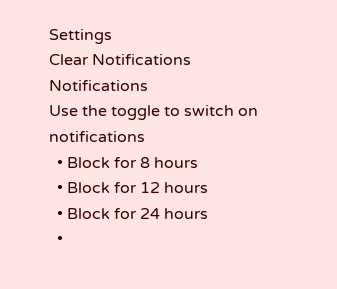Settings
Clear Notifications
Notifications
Use the toggle to switch on notifications
  • Block for 8 hours
  • Block for 12 hours
  • Block for 24 hours
  •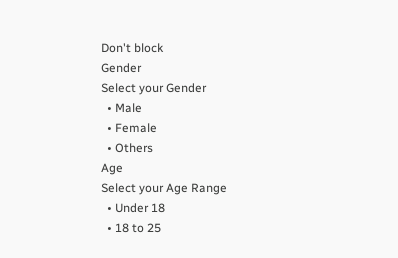Don't block
Gender
Select your Gender
  • Male
  • Female
  • Others
Age
Select your Age Range
  • Under 18
  • 18 to 25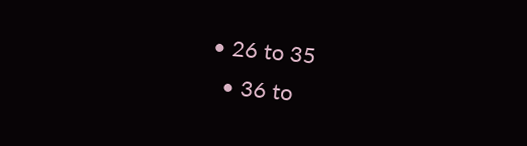• 26 to 35
  • 36 to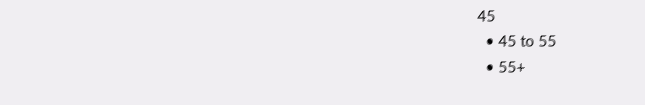45
  • 45 to 55
  • 55+